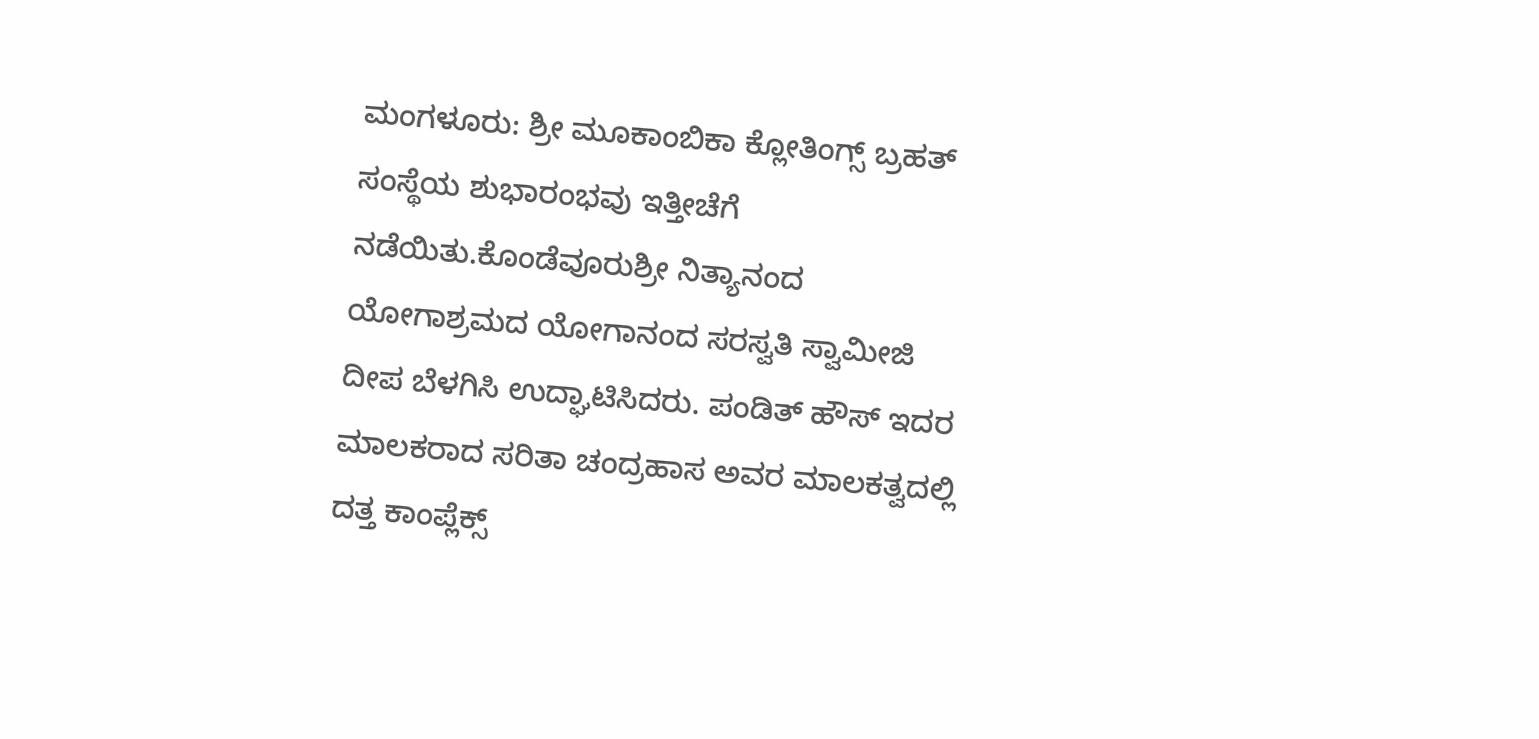ಮಂಗಳೂರು: ಶ್ರೀ ಮೂಕಾಂಬಿಕಾ ಕ್ಲೋತಿಂಗ್ಸ್ ಬ್ರಹತ್ ಸಂಸ್ಥೆಯ ಶುಭಾರಂಭವು ಇತ್ತೀಚೆಗೆ ನಡೆಯಿತು.ಕೊಂಡೆವೂರುಶ್ರೀ ನಿತ್ಯಾನಂದ ಯೋಗಾಶ್ರಮದ ಯೋಗಾನಂದ ಸರಸ್ವತಿ ಸ್ವಾಮೀಜಿ ದೀಪ ಬೆಳಗಿಸಿ ಉದ್ಘಾಟಿಸಿದರು. ಪಂಡಿತ್ ಹೌಸ್ ಇದರ ಮಾಲಕರಾದ ಸರಿತಾ ಚಂದ್ರಹಾಸ ಅವರ ಮಾಲಕತ್ವದಲ್ಲಿ ದತ್ತ ಕಾಂಪ್ಲೆಕ್ಸ್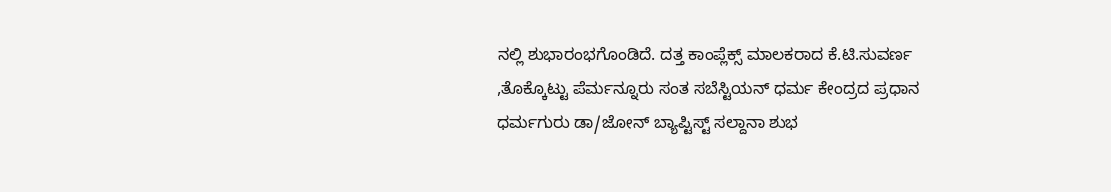ನಲ್ಲಿ ಶುಭಾರಂಭಗೊಂಡಿದೆ. ದತ್ತ ಕಾಂಪ್ಲೆಕ್ಸ್ ಮಾಲಕರಾದ ಕೆ.ಟಿ.ಸುವರ್ಣ ,ತೊಕ್ಕೊಟ್ಟು ಪೆರ್ಮನ್ನೂರು ಸಂತ ಸಬೆಸ್ಟಿಯನ್ ಧರ್ಮ ಕೇಂದ್ರದ ಪ್ರಧಾನ ಧರ್ಮಗುರು ಡಾ/ಜೋನ್ ಬ್ಯಾಪ್ಟಿಸ್ಟ್ ಸಲ್ದಾನಾ ಶುಭ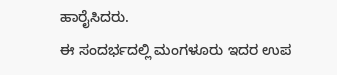ಹಾರೈಸಿದರು.
ಈ ಸಂದರ್ಭದಲ್ಲಿ ಮಂಗಳೂರು ಇದರ ಉಪ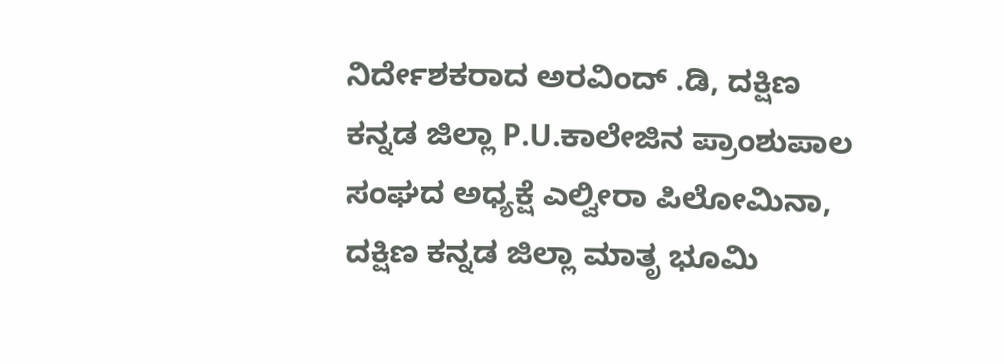ನಿರ್ದೇಶಕರಾದ ಅರವಿಂದ್ .ಡಿ, ದಕ್ಷಿಣ ಕನ್ನಡ ಜಿಲ್ಲಾ P.U.ಕಾಲೇಜಿನ ಪ್ರಾಂಶುಪಾಲ ಸಂಘದ ಅಧ್ಯಕ್ಷೆ ಎಲ್ವೀರಾ ಪಿಲೋಮಿನಾ, ದಕ್ಷಿಣ ಕನ್ನಡ ಜಿಲ್ಲಾ ಮಾತೃ ಭೂಮಿ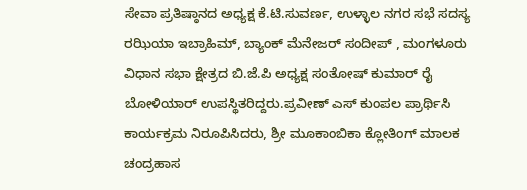ಸೇವಾ ಪ್ರತಿಷ್ಠಾನದ ಅಧ್ಯಕ್ಷ ಕೆ.ಟಿ.ಸುವರ್ಣ, ಉಳ್ಳಾಲ ನಗರ ಸಭೆ ಸದಸ್ಯ ರಝಿಯಾ ಇಬ್ರಾಹಿಮ್, ಬ್ಯಾಂಕ್ ಮೆನೇಜರ್ ಸಂದೀಪ್ , ಮಂಗಳೂರು ವಿಧಾನ ಸಭಾ ಕ್ಷೇತ್ರದ ಬಿ.ಜೆ.ಪಿ ಅಧ್ಯಕ್ಷ ಸಂತೋಷ್ ಕುಮಾರ್ ರೈ ಬೋಳಿಯಾರ್ ಉಪಸ್ಥಿತರಿದ್ದರು.ಪ್ರವೀಣ್ ಎಸ್ ಕುಂಪಲ ಪ್ರಾರ್ಥಿಸಿ ಕಾರ್ಯಕ್ರಮ ನಿರೂಪಿಸಿದರು, ಶ್ರೀ ಮೂಕಾಂಬಿಕಾ ಕ್ಲೋತಿಂಗ್ ಮಾಲಕ ಚಂದ್ರಹಾಸ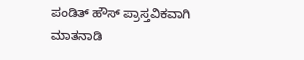ಪಂಡಿತ್ ಹೌಸ್ ಪ್ರಾಸ್ತವಿಕವಾಗಿ ಮಾತನಾಡಿ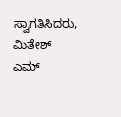ಸ್ವಾಗತಿಸಿದರು, ಮಿತೇಶ್ ಎಮ್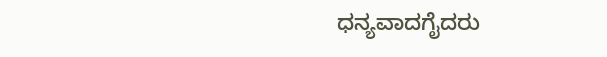ಧನ್ಯವಾದಗೈದರು